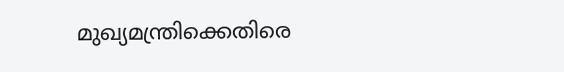മുഖ്യമന്ത്രിക്കെതിരെ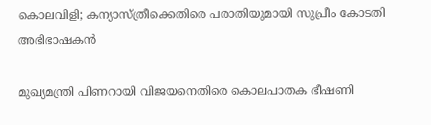കൊലവിളി; കന്യാസ്‌ത്രീക്കെതിരെ പരാതിയുമായി സുപ്രീം കോടതി അഭിഭാഷകൻ

മുഖ്യമന്ത്രി പിണറായി വിജയനെതിരെ കൊലപാതക ഭീഷണി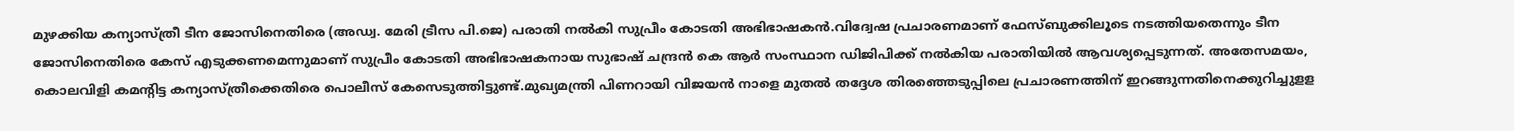മുഴക്കിയ കന്യാസ്ത്രീ ടീന ജോസിനെതിരെ (അഡ്വ. മേരി ട്രീസ പി.ജെ) പരാതി നല്‍കി സുപ്രീം കോടതി അഭിഭാഷകൻ.വിദ്വേഷ പ്രചാരണമാണ് ഫേസ്‌ബുക്കിലൂടെ നടത്തിയതെന്നും ടീന ജോസിനെതിരെ കേസ് എടുക്കണമെന്നുമാണ് സുപ്രീം കോടതി അഭിഭാഷകനായ സുഭാഷ് ചന്ദ്രൻ കെ ആർ സംസ്ഥാന ‌ഡിജിപിക്ക് നല്‍കിയ പരാതിയില്‍ ആവശ്യപ്പെടുന്നത്. അതേസമയം, കൊലവിളി കമന്റിട്ട കന്യാസ്ത്രീക്കെതിരെ പൊലീസ് കേസെടുത്തിട്ടുണ്ട്.മുഖ്യമന്ത്രി പിണറായി വിജയൻ നാളെ മുതല്‍ തദ്ദേശ തിരഞ്ഞെടുപ്പിലെ പ്രചാരണത്തിന് ഇറങ്ങുന്നതിനെക്കുറിച്ചുളള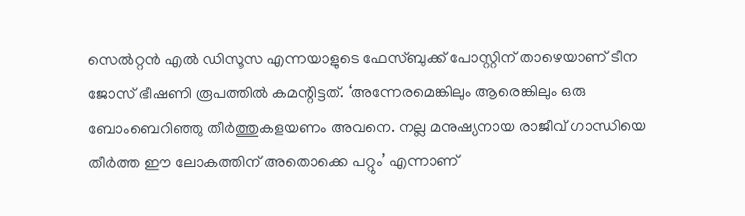സെല്‍റ്റൻ എല്‍ ഡിസൂസ എന്നയാളുടെ ഫേസ്ബുക്ക് പോസ്റ്റിന് താഴെയാണ് ടീന ജോസ് ഭീഷണി രൂപത്തില്‍ കമന്റിട്ടത്. ‘അന്നേരമെങ്കിലും ആരെങ്കിലും ഒരു ബോംബെറിഞ്ഞു തീർത്തുകളയണം അവനെ. നല്ല മനുഷ്യനായ രാജീവ് ഗാന്ധിയെ തീർത്ത ഈ ലോകത്തിന് അതൊക്കെ പറ്റും’ എന്നാണ്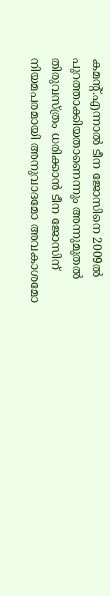കമന്റ്.എന്നാല്‍ ടീന ജോസിനെ 2009ല്‍ പുറത്താക്കിയതാണെന്നും അന്നുമുതല്‍ തിരുവസ്ത്രം ധരിക്കാൻ ടീന ജോസിന് നിയമപരമായി അനുവാദമോ അവകാശമോ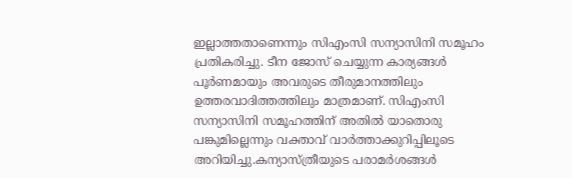ഇല്ലാത്തതാണെന്നും സിഎംസി സന്യാസിനി സമൂഹം പ്രതികരിച്ചു. ടീന ജോസ് ചെയ്യുന്ന കാര്യങ്ങള്‍ പൂർണമായും അവരുടെ തീരുമാനത്തിലും ഉത്തരവാദിത്തത്തിലും മാത്രമാണ്. സിഎംസി സന്യാസിനി സമൂഹത്തിന് അതില്‍ യാതൊരു പങ്കുമില്ലെന്നും വക്താവ് വാർത്താക്കുറിപ്പിലൂടെ അറിയിച്ചു.കന്യാസ്‌ത്രീയുടെ പരാമർശങ്ങള്‍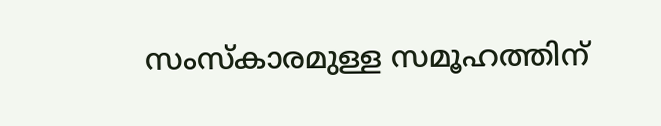സംസ്‌കാരമുള്ള സമൂഹത്തിന്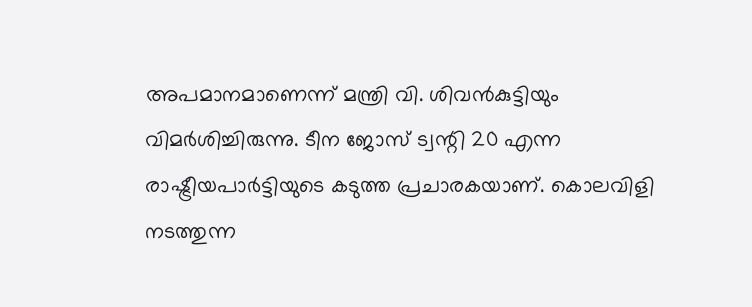അപമാനമാണെന്ന് മന്ത്രി വി. ശിവൻകുട്ടിയും വിമർശിച്ചിരുന്നു. ടീന ജോസ് ട്വന്റി 20 എന്ന രാഷ്ട്രീയപാർട്ടിയുടെ കടുത്ത പ്രചാരകയാണ്. കൊലവിളി നടത്തുന്ന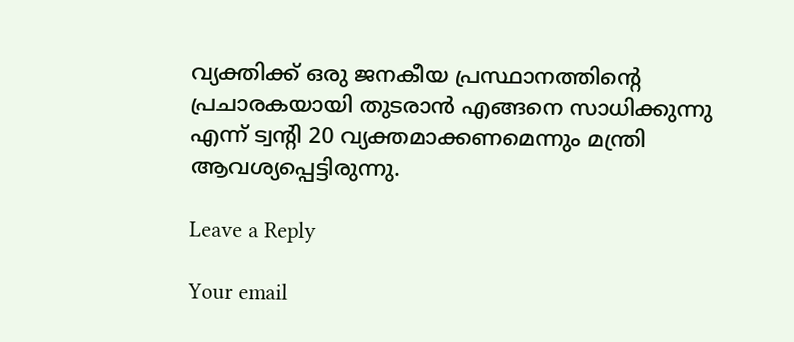വ്യക്തിക്ക് ഒരു ജനകീയ പ്രസ്ഥാനത്തിന്റെ പ്രചാരകയായി തുടരാൻ എങ്ങനെ സാധിക്കുന്നു എന്ന് ട്വന്റി 20 വ്യക്തമാക്കണമെന്നും മന്ത്രി ആവശ്യപ്പെട്ടിരുന്നു.

Leave a Reply

Your email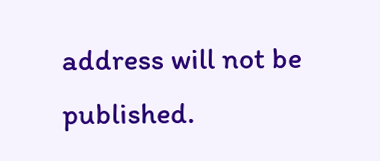address will not be published.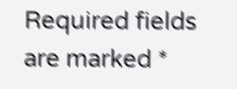Required fields are marked *